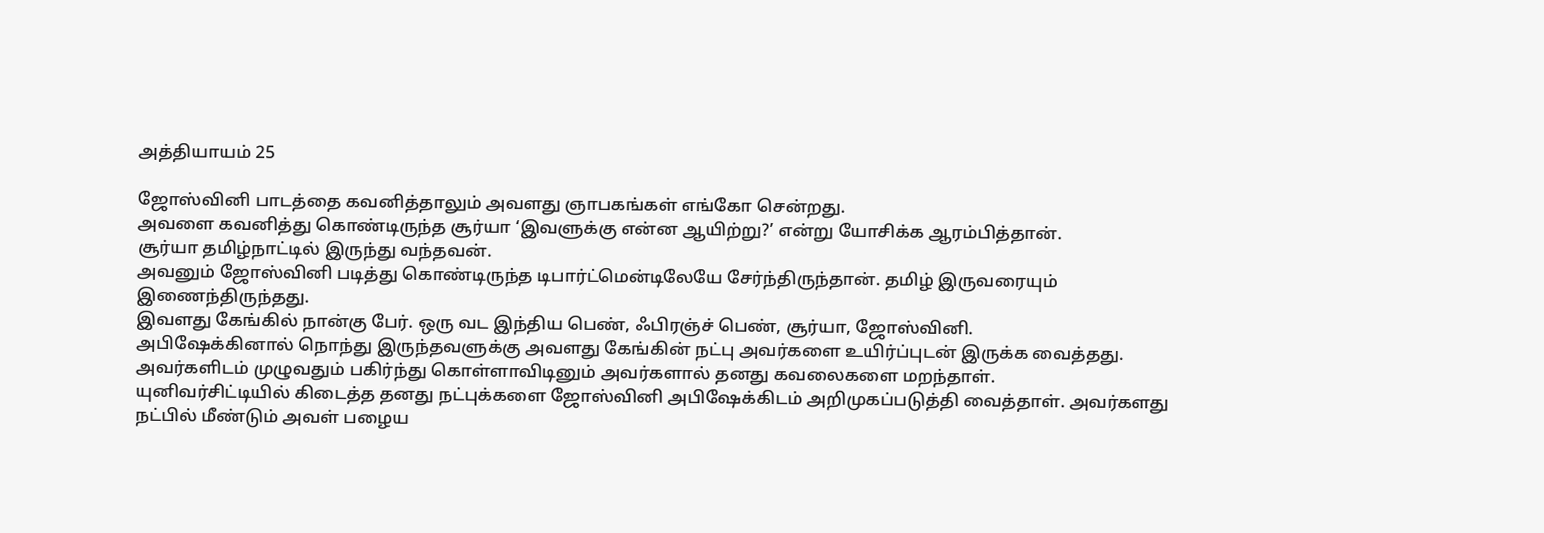அத்தியாயம் 25

ஜோஸ்வினி பாடத்தை கவனித்தாலும் அவளது ஞாபகங்கள் எங்கோ சென்றது.
அவளை கவனித்து கொண்டிருந்த சூர்யா ‘இவளுக்கு என்ன ஆயிற்று?’ என்று யோசிக்க ஆரம்பித்தான்.
சூர்யா தமிழ்நாட்டில் இருந்து வந்தவன்.
அவனும் ஜோஸ்வினி படித்து கொண்டிருந்த டிபார்ட்மென்டிலேயே சேர்ந்திருந்தான். தமிழ் இருவரையும் இணைந்திருந்தது.
இவளது கேங்கில் நான்கு பேர். ஒரு வட இந்திய பெண், ஃபிரஞ்ச் பெண், சூர்யா, ஜோஸ்வினி‌.
அபிஷேக்கினால் நொந்து இருந்தவளுக்கு அவளது கேங்கின் நட்பு அவர்களை உயிர்ப்புடன் இருக்க வைத்தது.
அவர்களிடம் முழுவதும் பகிர்ந்து கொள்ளாவிடினும் அவர்களால் தனது கவலைகளை மறந்தாள்.
யுனிவர்சிட்டியில் கிடைத்த தனது நட்புக்களை ஜோஸ்வினி அபிஷேக்கிடம் அறிமுகப்படுத்தி வைத்தாள். அவர்களது நட்பில் மீண்டும் அவள் பழைய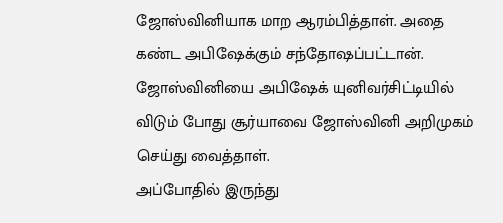ஜோஸ்வினியாக மாற ஆரம்பித்தாள். அதை கண்ட அபிஷேக்கும் சந்தோஷப்பட்டான்.
ஜோஸ்வினியை அபிஷேக் யுனிவர்சிட்டியில் விடும் போது சூர்யாவை ஜோஸ்வினி அறிமுகம் செய்து வைத்தாள்.
அப்போதில் இருந்து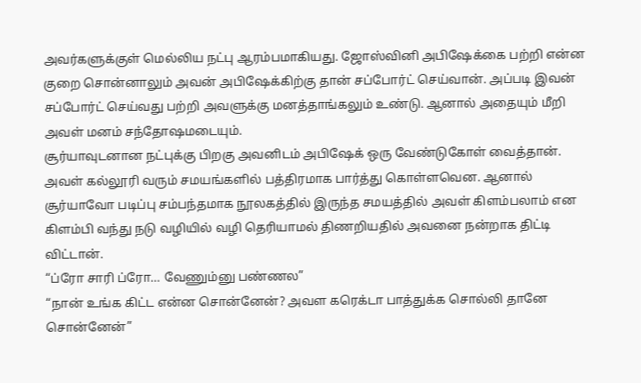அவர்களுக்குள் மெல்லிய நட்பு ஆரம்பமாகியது. ஜோஸ்வினி அபிஷேக்கை பற்றி என்ன குறை சொன்னாலும் அவன் அபிஷேக்கிற்கு தான் சப்போர்ட் செய்வான். அப்படி இவன் சப்போர்ட் செய்வது பற்றி அவளுக்கு ‌மனத்தாங்கலும் உண்டு. ஆனால் அதையும் மீறி அவள் மனம் சந்தோஷமடையும்.
சூர்யாவுடனான நட்புக்கு பிறகு அவனிடம் அபிஷேக் ஒரு வேண்டுகோள் வைத்தான்.
அவள் கல்லூரி வரும் சமயங்களில் பத்திரமாக பார்த்து கொள்ளவென. ஆனால் சூர்யாவோ படிப்பு சம்பந்தமாக நூலகத்தில் இருந்த சமயத்தில் அவள் கிளம்பலாம் என கிளம்பி வந்து நடு வழியில் வழி தெரியாமல் திணறியதில் அவனை நன்றாக திட்டி விட்டான்.
“ப்ரோ சாரி ப்ரோ… வேணும்னு பண்ணல”
“நான் உங்க கிட்ட என்ன சொன்னேன்? அவள கரெக்டா பாத்துக்க சொல்லி தானே சொன்னேன்”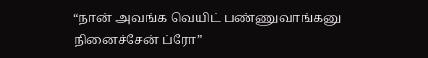“நான் அவங்க வெயிட் பண்ணுவாங்கனு நினைச்சேன் ப்ரோ”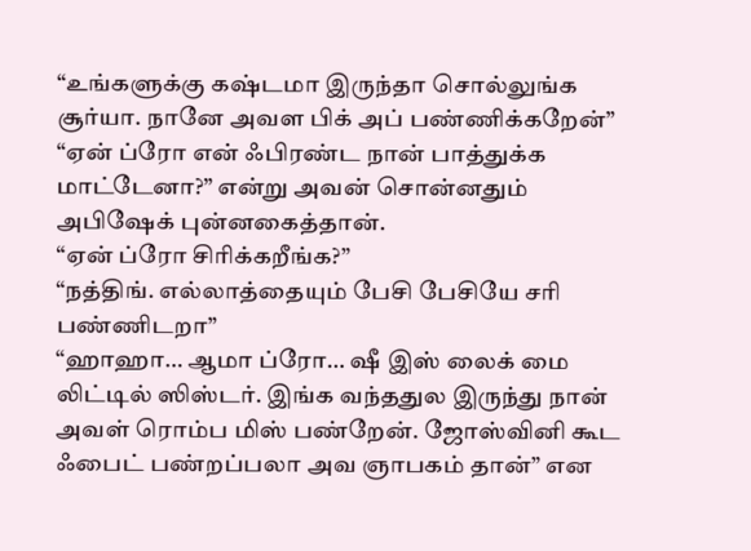“உங்களுக்கு கஷ்டமா இருந்தா சொல்லுங்க சூர்யா. நானே அவள பிக் அப் பண்ணிக்கறேன்”
“ஏன் ப்ரோ என் ஃபிரண்ட நான் பாத்துக்க மாட்டேனா?” என்று அவன் சொன்னதும் அபிஷேக் புன்னகைத்தான்.
“ஏன் ப்ரோ சிரிக்கறீங்க?”
“நத்திங். எல்லாத்தையும் பேசி பேசியே சரி பண்ணிடறா”
“ஹாஹா… ஆமா ப்ரோ… ஷீ இஸ் லைக் மை லிட்டில் ஸிஸ்டர். இங்க வந்ததுல இருந்து நான் அவள் ரொம்ப மிஸ் பண்றேன். ஜோஸ்வினி கூட ஃபைட் பண்றப்பலா அவ ஞாபகம் தான்” என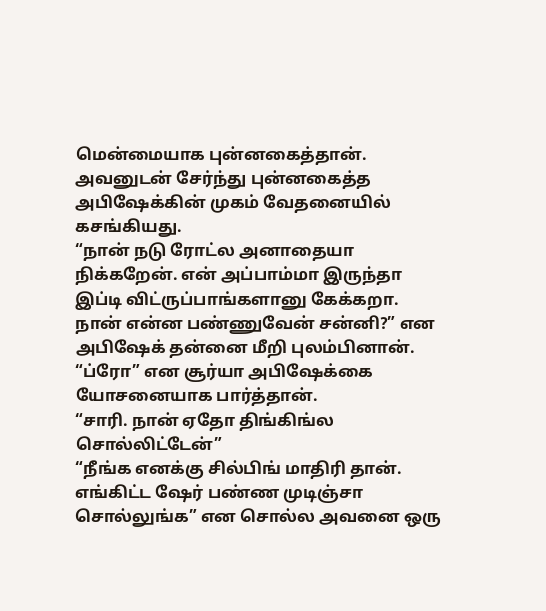மென்மையாக புன்னகைத்தான்.
அவனுடன் சேர்ந்து புன்னகைத்த அபிஷேக்கின் முகம் வேதனையில் கசங்கியது.
“நான் நடு ரோட்ல அனாதையா நிக்கறேன். என் அப்பாம்மா இருந்தா இப்டி விட்ருப்பாங்களானு கேக்கறா. நான் என்ன பண்ணுவேன் சன்னி?” என அபிஷேக் தன்னை மீறி புலம்பினான்.
“ப்ரோ” என சூர்யா அபிஷேக்கை யோசனையாக பார்த்தான்.
“சாரி. நான் ஏதோ திங்கிங்ல சொல்லிட்டேன்”
“நீங்க எனக்கு சில்பிங் மாதிரி தான். எங்கிட்ட ஷேர் பண்ண முடிஞ்சா சொல்லுங்க” என சொல்ல அவனை ஒரு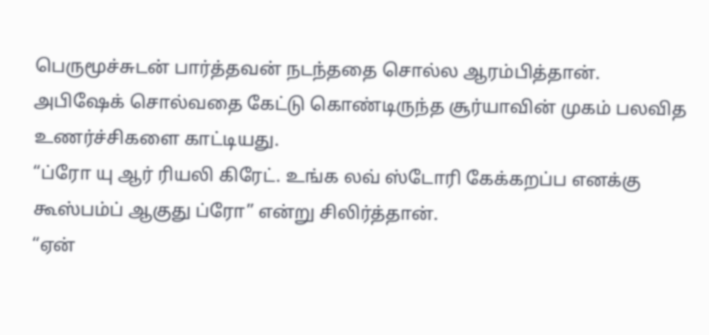பெருமூச்சுடன் பார்த்தவன் நடந்ததை சொல்ல ஆரம்பித்தான்.
அபிஷேக் சொல்வதை கேட்டு கொண்டிருந்த சூர்யாவின் முகம் பலவித உணர்ச்சிகளை காட்டியது.
“ப்ரோ யு ஆர் ரியலி கிரேட். உங்க லவ் ஸ்டோரி கேக்கறப்ப எனக்கு கூஸ்பம்ப் ஆகுது ப்ரோ” என்று சிலிர்த்தான்.
“ஏன்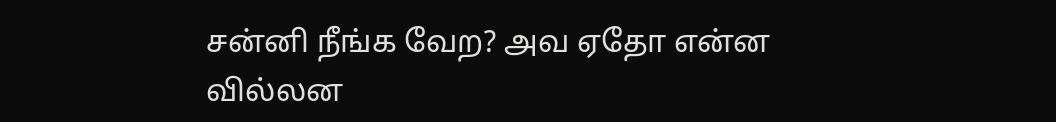சன்னி நீங்க வேற? அவ ஏதோ என்ன வில்லன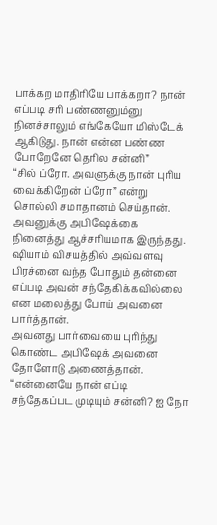பாக்கற‌ மாதிரியே பாக்கறா? நான் எப்படி சரி பண்ணனும்னு நினச்சாலும் எங்கேயோ மிஸ்டேக் ஆகிடுது. நான் என்ன பண்ண போறேனே தெரில சன்னி”
“சில் ப்ரோ. அவளுக்கு நான் புரிய வைக்கிறேன் ப்ரோ” என்று சொல்லி சமாதானம் செய்தான்.
அவனுக்கு அபிஷேக்கை நினைத்து ஆச்சரியமாக இருந்தது. ஷியாம் விசயத்தில் அவ்வளவு பிரச்னை வந்த போதும் தன்னை எப்படி அவன் சந்தேகிக்கவில்லை என மலைத்து போய் அவனை பார்த்தான்.
அவனது பார்வையை புரிந்து கொண்ட அபிஷேக் அவனை தோளோடு அணைத்தான்.
“என்னையே நான் எப்டி சந்தேகப்பட முடியும் சன்னி? ஐ நோ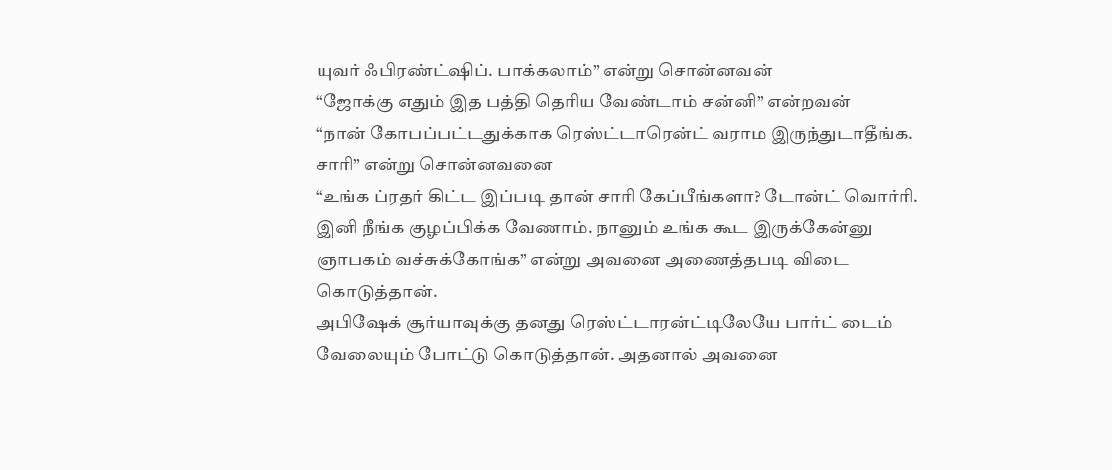யுவர் ஃபிரண்ட்ஷிப். பாக்கலாம்” என்று சொன்னவன்
“ஜோக்கு எதும் இத பத்தி தெரிய வேண்டாம் சன்னி” என்றவன்
“நான் கோபப்பட்டதுக்காக ரெஸ்ட்டாரென்ட் வராம இருந்துடாதீங்க. சாரி” என்று சொன்னவனை
“உங்க ப்ரதர் கிட்ட இப்படி தான் சாரி கேப்பீங்களா? டோன்ட் வொர்ரி. இனி நீங்க குழப்பிக்க வேணாம். நானும் உங்க கூட இருக்கேன்னு ஞாபகம் வச்சுக்கோங்க” என்று அவனை அணைத்தபடி விடை கொடுத்தான்.
அபிஷேக் சூர்யாவுக்கு தனது ரெஸ்ட்டாரன்ட்டிலேயே பார்ட் டைம் வேலையும் போட்டு கொடுத்தான். அதனால் அவனை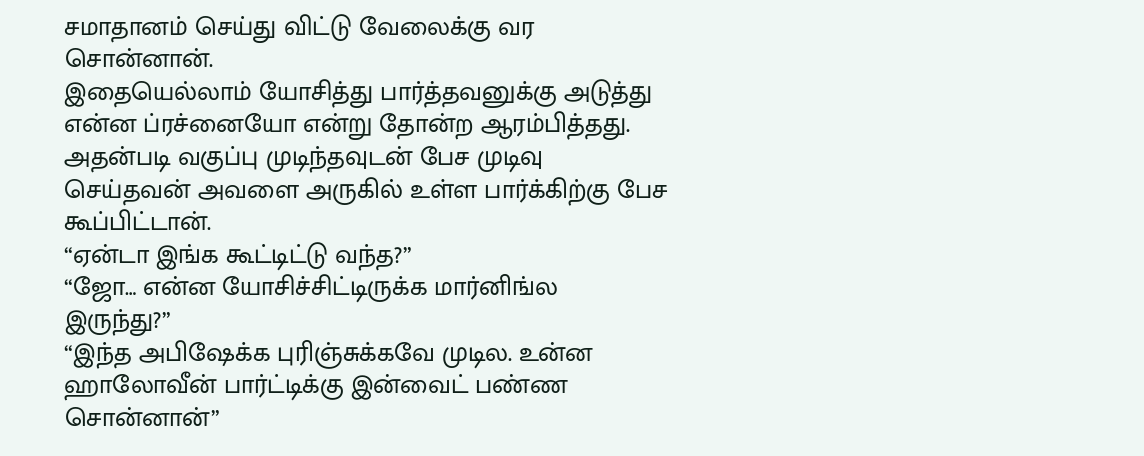சமாதானம் செய்து விட்டு வேலைக்கு வர சொன்னான்.
இதையெல்லாம் யோசித்து பார்த்தவனுக்கு அடுத்து என்ன ப்ரச்னையோ என்று தோன்ற ஆரம்பித்தது.
அதன்படி வகுப்பு முடிந்தவுடன் பேச முடிவு செய்தவன் அவளை அருகில் உள்ள பார்க்கிற்கு பேச கூப்பிட்டான்.
“ஏன்டா இங்க கூட்டிட்டு வந்த?”
“ஜோ… என்ன யோசிச்சிட்டிருக்க மார்னிங்ல இருந்து?”
“இந்த அபிஷேக்க புரிஞ்சுக்கவே முடில. உன்ன ஹாலோவீன் பார்ட்டிக்கு இன்வைட் பண்ண சொன்னான்”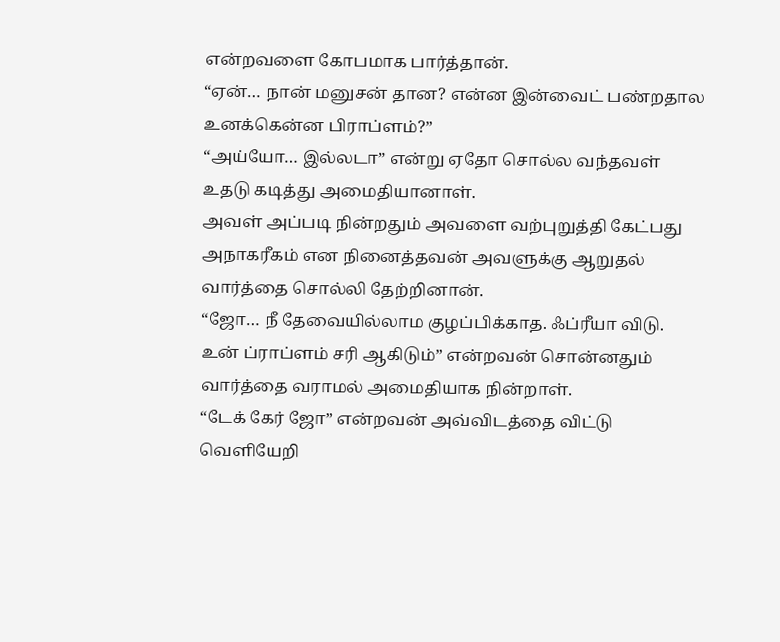என்றவளை கோபமாக பார்த்தான்.
“ஏன்… நான் மனுசன் தான? என்ன இன்வைட் பண்றதால உனக்கென்ன பிராப்ளம்?”
“அய்யோ… இல்லடா” என்று ஏதோ சொல்ல வந்தவள் உதடு கடித்து அமைதியானாள்.
அவள் அப்படி நின்றதும் அவளை வற்புறுத்தி கேட்பது அநாகரீகம் என நினைத்தவன் அவளுக்கு ஆறுதல் வார்த்தை சொல்லி தேற்றினான்.
“ஜோ… நீ தேவையில்லாம குழப்பிக்காத. ஃப்ரீயா விடு. உன் ப்ராப்ளம் சரி ஆகிடும்” என்றவன் சொன்னதும் வார்த்தை வராமல் அமைதியாக நின்றாள்.
“டேக் கேர் ஜோ” என்றவன் அவ்விடத்தை விட்டு வெளியேறி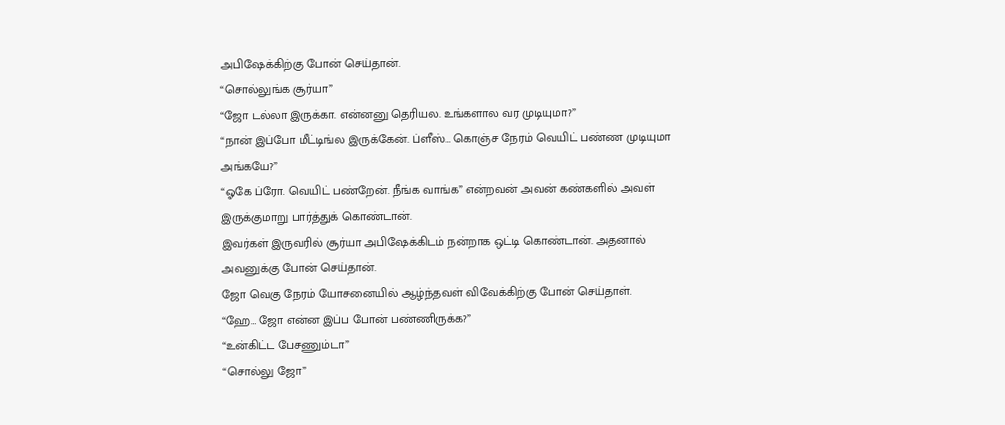அபிஷேக்கிற்கு போன் செய்தான்.
“சொல்லுங்க சூர்யா”
“ஜோ டல்லா இருக்கா. என்னனு தெரியல. உங்களால வர முடியுமா?”
“நான் இப்போ மீட்டிங்ல இருக்கேன். ப்ளீஸ்… கொஞ்ச நேரம் வெயிட் பண்ண முடியுமா அங்கயே?”
“ஓகே ப்ரோ. வெயிட் பண்றேன். நீங்க வாங்க” என்றவன் அவன் கண்களில் அவள் இருக்குமாறு பார்த்துக் கொண்டான்.
இவர்கள் இருவரில் சூர்யா அபிஷேக்கிடம் நன்றாக ஒட்டி கொண்டான். அதனால் அவனுக்கு போன் செய்தான்.
ஜோ வெகு நேரம் யோசனையில் ஆழ்ந்தவள் விவேக்கிற்கு போன் செய்தாள்.
“ஹே… ஜோ என்ன இப்ப போன் பண்ணிருக்க?”
“உன்கிட்ட பேசணும்டா”
“சொல்லு ஜோ”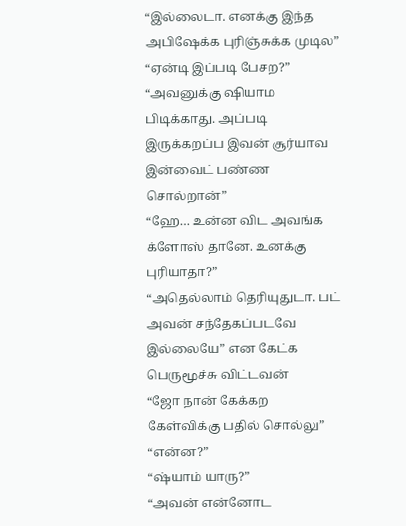“இல்லைடா. எனக்கு இந்த அபிஷேக்க புரிஞ்சுக்க முடில”
“ஏன்டி இப்படி பேசற?”
“அவனுக்கு ஷியாம பிடிக்காது. அப்படி இருக்கறப்ப இவன் சூர்யாவ இன்வைட் பண்ண சொல்றான்”
“ஹே… உன்ன விட அவங்க க்ளோஸ் தானே. உனக்கு புரியாதா?”
“அதெல்லாம் தெரியுதுடா. பட் அவன் சந்தேகப்படவே இல்லையே” என கேட்க பெருமூச்சு விட்டவன்
“ஜோ நான் கேக்கற கேள்விக்கு பதில் சொல்லு”
“என்ன?”
“ஷ்யாம் யாரு?”
“அவன் என்னோட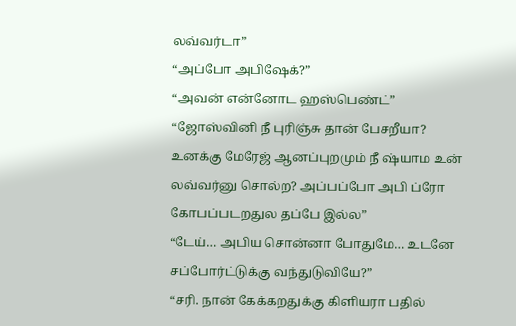லவ்வர்டா”
“அப்போ அபிஷேக்?”
“அவன் என்னோட ‌ஹஸ்பெண்ட்”
“ஜோஸ்வினி நீ புரிஞ்சு தான் பேசறீயா? உனக்கு மேரேஜ் ஆனப்புறமும் நீ ஷ்யாம உன் லவ்வர்னு சொல்ற? அப்பப்போ அபி ப்ரோ கோபப்படறதுல தப்பே இல்ல”
“டேய்… அபிய சொன்னா போதுமே… உடனே சப்போர்ட்டுக்கு வந்துடுவியே?”
“சரி. நான் கேக்கறதுக்கு கிளியரா பதில்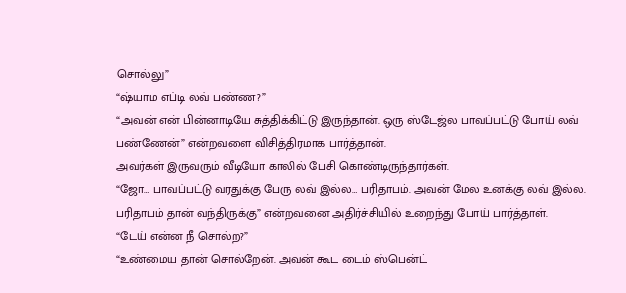சொல்லு”
“ஷ்யாம எப்டி லவ் பண்ண?”
“அவன் என் பின்னாடியே சுத்திக்கிட்டு இருந்தான். ஒரு ஸ்டேஜ்ல பாவப்பட்டு போய் லவ் பண்ணேன்” என்றவளை விசித்திரமாக பார்த்தான்.
அவர்கள் இருவரும் வீடியோ காலில் பேசி கொண்டிருந்தார்கள்.
“ஜோ… பாவப்பட்டு வரதுக்கு பேரு லவ் இல்ல… பரிதாபம். அவன் மேல உனக்கு லவ் இல்ல. பரிதாபம் தான் வந்திருக்கு” என்றவனை அதிர்ச்சியில் உறைந்து போய் பார்த்தாள்.
“டேய் என்ன நீ சொல்ற?”
“உண்மைய தான் சொல்றேன். அவன் கூட டைம் ஸ்பென்ட்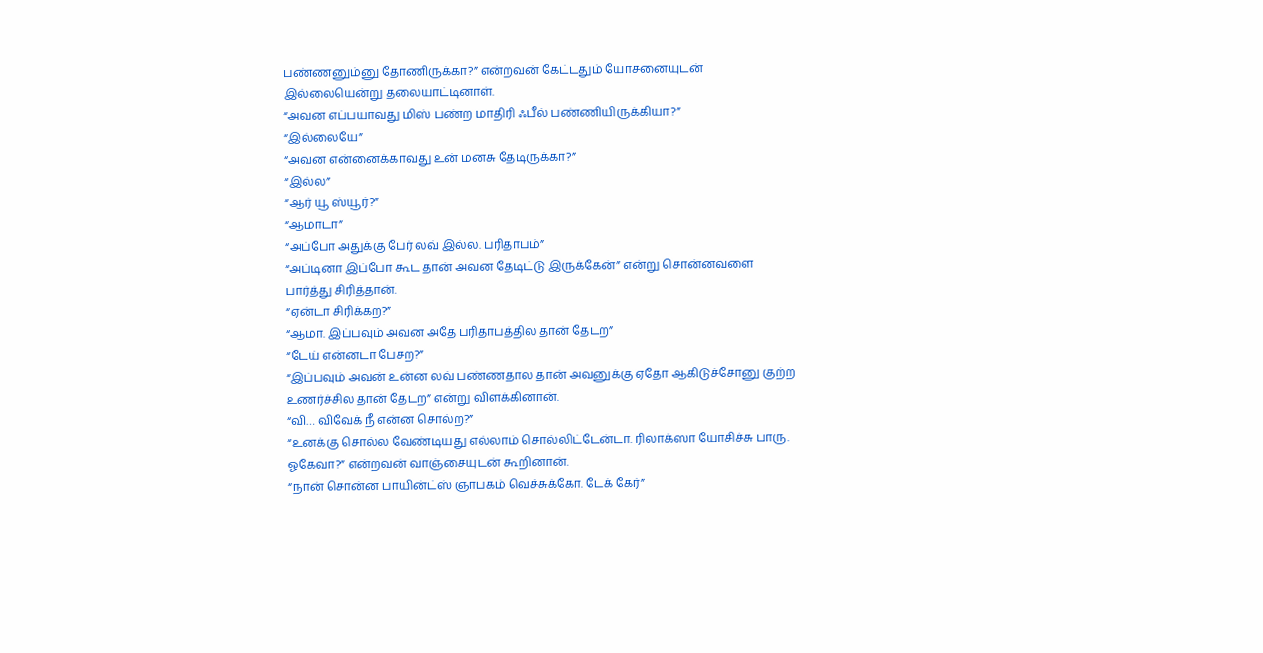பண்ணனும்னு தோணிருக்கா?” என்றவன் கேட்டதும் யோசனையுடன் இல்லையென்று தலையாட்டினாள்.
“அவன எப்பயாவது மிஸ் பண்ற மாதிரி ஃபீல் பண்ணியிருக்கியா?”
“இல்லையே”
“அவன என்னைக்காவது உன் மனசு தேடிருக்கா?”
“இல்ல”
“ஆர் யூ ஸ்யூர்?”
“ஆமாடா”
“அப்போ அதுக்கு பேர் லவ் இல்ல. பரிதாபம்”
“அப்டினா இப்போ கூட தான் அவன தேடிட்டு இருக்கேன்” என்று சொன்னவளை பார்த்து சிரித்தான்.
“ஏன்டா சிரிக்கற?”
“ஆமா. இப்பவும் அவன அதே பரிதாபத்தில தான் தேடற”
“டேய் என்னடா பேசற?”
“இப்பவும் அவன் உன்ன லவ் பண்ணதால தான் அவனுக்கு ஏதோ ஆகிடுச்சோனு குற்ற உணர்ச்சில தான் தேடற” என்று விளக்கினான்.
“வி… விவேக் நீ என்ன சொல்ற?”
“உனக்கு சொல்ல வேண்டியது எல்லாம் சொல்லிட்டேன்டா. ரிலாக்ஸா யோசிச்சு பாரு. ஓகேவா?” என்றவன் வாஞ்சையுடன் கூறினான்.
“நான் சொன்ன பாயின்ட்ஸ் ஞாபகம் வெச்சுக்கோ. டேக் கேர்”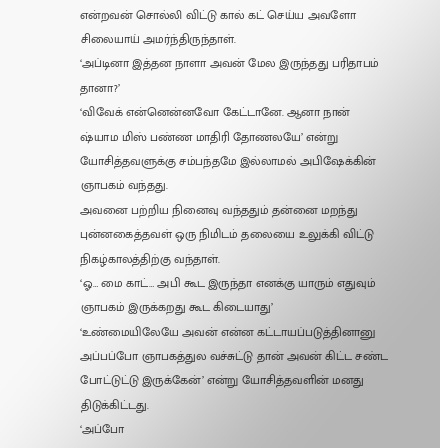என்றவன் சொல்லி விட்டு கால் கட் செய்ய அவளோ சிலையாய் அமர்ந்திருந்தாள்.
‘அப்டினா இத்தன நாளா அவன் மேல இருந்தது பரிதாபம் தானா?’
‘விவேக் என்னென்னவோ கேட்டானே. ஆனா நான் ஷ்யாம மிஸ் பண்ண மாதிரி தோணலயே’ என்று யோசித்தவளுக்கு சம்பந்தமே இல்லாமல் அபிஷேக்கின் ஞாபகம் வந்தது.
அவனை பற்றிய நினைவு வந்ததும் தன்னை மறந்து புன்னகைத்தவள் ஒரு நிமிடம் தலையை உலுக்கி விட்டு நிகழ்காலத்திற்கு வந்தாள்.
‘ஓ… மை காட்… அபி கூட இருந்தா எனக்கு யாரும் எதுவும் ஞாபகம் இருக்கறது கூட கிடையாது’
‘உண்மையிலேயே அவன் என்ன கட்டாயப்படுத்தினானு அப்பப்போ ஞாபகத்துல வச்சுட்டு தான் அவன் கிட்ட சண்ட போட்டுட்டு இருக்கேன்’ என்று யோசித்தவளின் மனது திடுக்கிட்டது.
‘அப்போ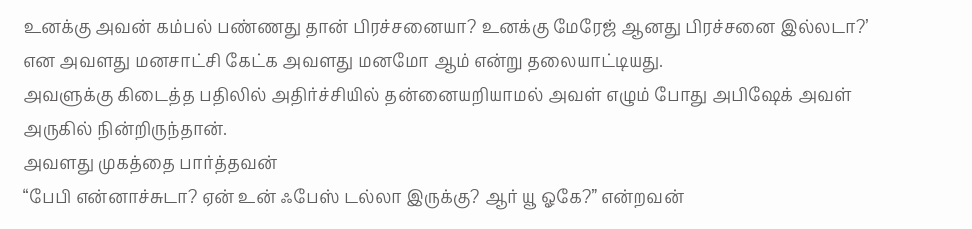உனக்கு அவன் கம்பல் பண்ணது தான் பிரச்சனையா? உனக்கு மேரேஜ் ஆனது பிரச்சனை இல்லடா?’ என அவளது மனசாட்சி கேட்க அவளது மனமோ ஆம் என்று தலையாட்டியது.
அவளுக்கு கிடைத்த பதிலில் அதிர்ச்சியில் தன்னையறியாமல் அவள் எழும் போது அபிஷேக் அவள் அருகில் நின்றிருந்தான்.
அவளது முகத்தை பார்த்தவன்
“பேபி என்னாச்சுடா? ஏன் உன் ஃபேஸ் டல்லா இருக்கு? ஆர்‌ யூ ஓகே?” என்றவன்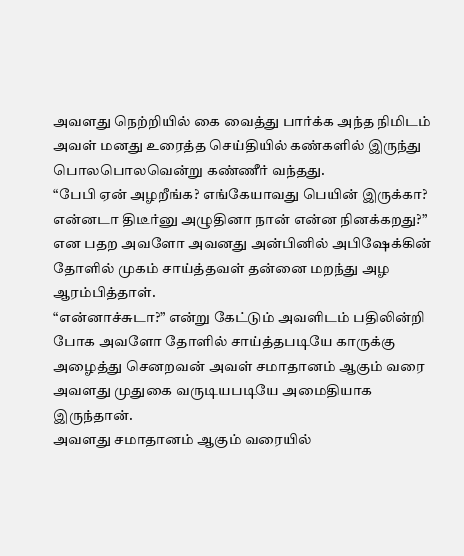அவளது நெற்றியில் கை வைத்து பார்க்க அந்த நிமிடம் அவள் மனது உரைத்த செய்தியில் கண்களில் இருந்து பொலபொலவென்று கண்ணீர் வந்தது.
“பேபி ஏன் அழறீங்க? எங்கேயாவது பெயின் இருக்கா? என்னடா திடீர்னு அழுதினா நான் என்ன நினக்கறது?” என பதற அவளோ அவனது அன்பினில் அபிஷேக்கின் தோளில் முகம் சாய்த்தவள் தன்னை மறந்து அழ ஆரம்பித்தாள்.
“என்னாச்சுடா?” என்று கேட்டும் அவளிடம் பதிலின்றி போக அவளோ தோளில் சாய்த்தபடியே காருக்கு அழைத்து செனறவன் அவள் சமாதானம் ஆகும் வரை அவளது முதுகை வருடியபடியே அமைதியாக இருந்தான்.
அவளது சமாதானம் ஆகும் வரையில்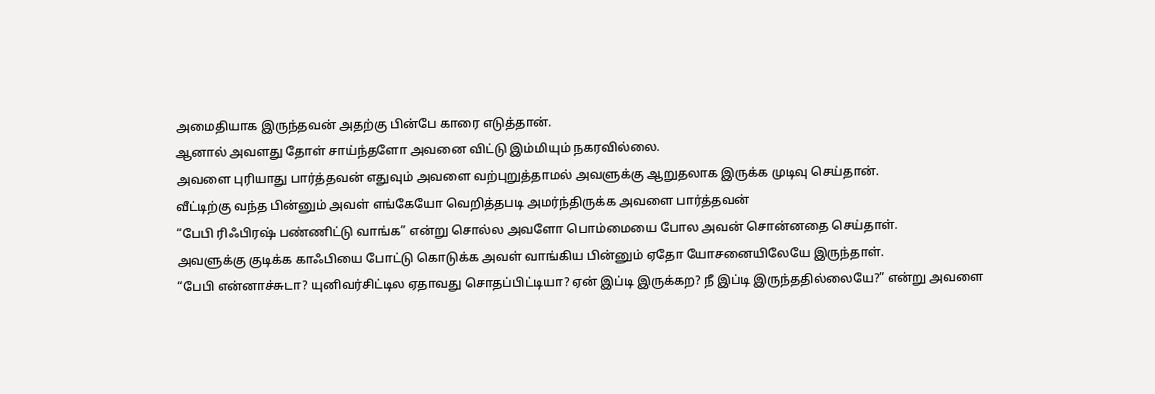அமைதியாக இருந்தவன் அதற்கு பின்பே காரை எடுத்தான்.
ஆனால் அவளது தோள் சாய்ந்தளோ அவனை விட்டு இம்மியும் நகரவில்லை.
அவளை புரியாது பார்த்தவன் எதுவும் அவளை வற்புறுத்தாமல் அவளுக்கு ஆறுதலாக இருக்க முடிவு செய்தான்.
வீட்டிற்கு வந்த பின்னும் அவள் எங்கேயோ வெறித்தபடி அமர்ந்திருக்க அவளை பார்த்தவன்
“பேபி ரிஃபிரஷ் பண்ணிட்டு வாங்க” என்று சொல்ல அவளோ பொம்மையை போல அவன் சொன்னதை செய்தாள்.
அவளுக்கு குடிக்க காஃபியை போட்டு கொடுக்க அவள் வாங்கிய பின்னும் ஏதோ யோசனையிலேயே இருந்தாள்.
“பேபி என்னாச்சுடா? யுனிவர்சிட்டில ஏதாவது சொதப்பிட்டியா? ஏன் இப்டி இருக்கற? நீ இப்டி இருந்ததில்லையே?” என்று அவளை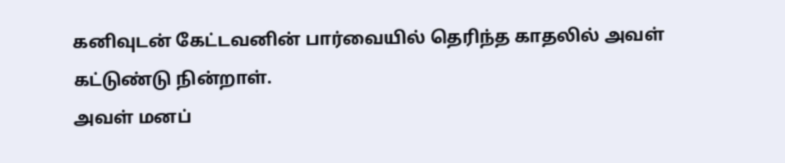கனிவுடன் கேட்டவனின் பார்வையில் தெரிந்த காதலில் அவள் கட்டுண்டு நின்றாள்.
அவள் மனப்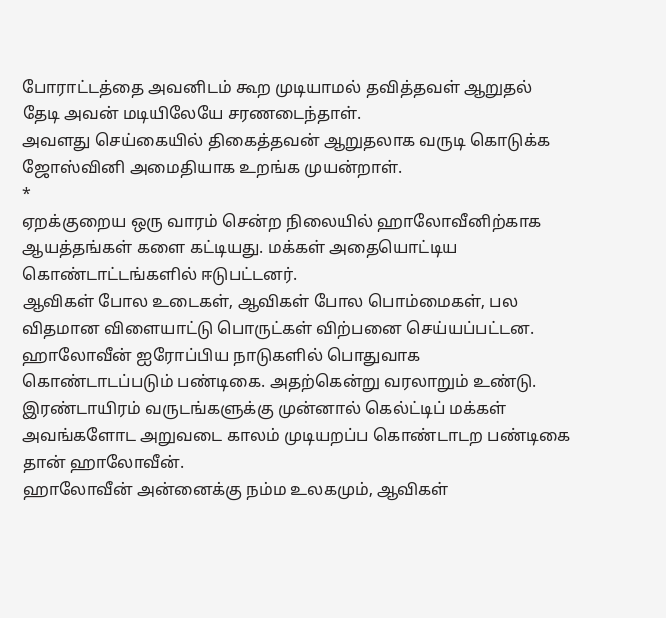போராட்டத்தை அவனிடம் கூற முடியாமல் தவித்தவள் ஆறுதல் தேடி அவன் மடியிலேயே சரணடைந்தாள்.
அவளது செய்கையில் திகைத்தவன் ஆறுதலாக வருடி கொடுக்க ஜோஸ்வினி அமைதியாக உறங்க முயன்றாள்.
*
ஏறக்குறைய ஒரு வாரம் சென்ற நிலையில் ஹாலோவீனிற்காக ஆயத்தங்கள் களை கட்டியது. மக்கள் அதையொட்டிய கொண்டாட்டங்களில் ஈடுபட்டனர்.
ஆவிகள் போல உடைகள், ஆவிகள் போல பொம்மைகள், பல விதமான விளையாட்டு பொருட்கள் விற்பனை செய்யப்பட்டன.
ஹாலோவீன் ஐரோப்பிய நாடுகளில் பொதுவாக கொண்டாடப்படும் பண்டிகை. அதற்கென்று வரலாறும் உண்டு.
இரண்டாயிரம் வருடங்களுக்கு முன்னால் கெல்ட்டிப் மக்கள் அவங்களோட அறுவடை காலம் முடியறப்ப கொண்டாடற பண்டிகை தான் ஹாலோவீன்.
ஹாலோவீன் அன்னைக்கு நம்ம உலகமும், ஆவிகள்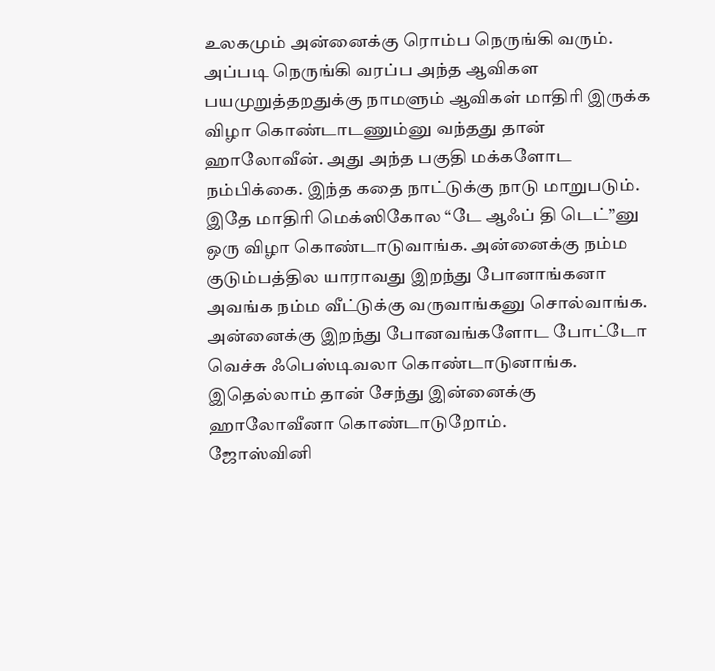உலகமும் அன்னைக்கு ரொம்ப நெருங்கி வரும். அப்படி நெருங்கி வரப்ப அந்த ஆவிகள பயமுறுத்தறதுக்கு நாமளும் ஆவிகள் மாதிரி இருக்க விழா கொண்டாடணும்னு வந்தது தான் ஹாலோவீன். அது அந்த பகுதி மக்களோட நம்பிக்கை. இந்த கதை நாட்டுக்கு நாடு மாறுபடும்.
இதே மாதிரி மெக்ஸிகோல “டே ஆஃப் தி டெட்”னு ஒரு விழா கொண்டாடுவாங்க. அன்னைக்கு நம்ம குடும்பத்தில யாராவது இறந்து போனாங்கனா அவங்க நம்ம வீட்டுக்கு வருவாங்கனு சொல்வாங்க. அன்னைக்கு இறந்து போனவங்களோட போட்டோ வெச்சு ஃபெஸ்டிவலா கொண்டாடுனாங்க.
இதெல்லாம் தான் சேந்து இன்னைக்கு ஹாலோவீனா கொண்டாடுறோம்.
ஜோஸ்வினி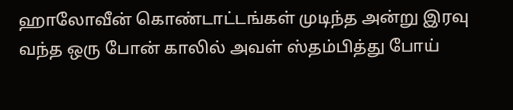ஹாலோவீன் கொண்டாட்டங்கள் முடிந்த அன்று இரவு வந்த ஒரு போன் காலில் அவள் ஸ்தம்பித்து போய்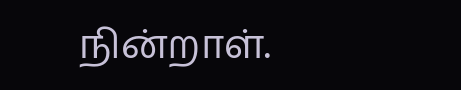நின்றாள்.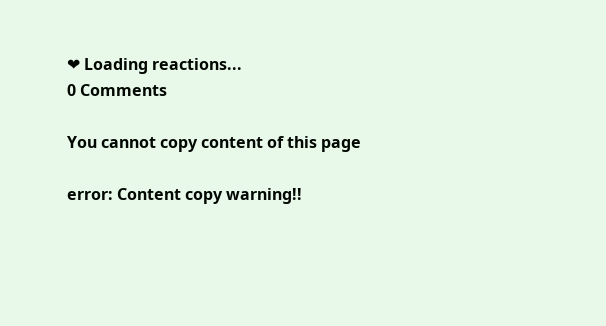❤ Loading reactions...
0 Comments

You cannot copy content of this page

error: Content copy warning!!